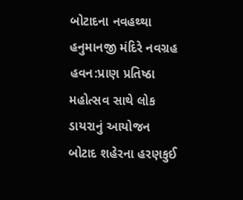બોટાદના નવહથ્થા હનુમાનજી મંદિરે નવગ્રહ હવન:પ્રાણ પ્રતિષ્ઠા મહોત્સવ સાથે લોક ડાયરાનું આયોજન
બોટાદ શહેરના હરણકુઈ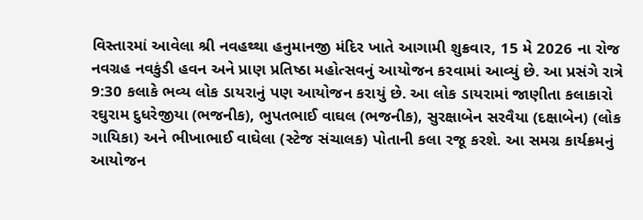વિસ્તારમાં આવેલા શ્રી નવહથ્થા હનુમાનજી મંદિર ખાતે આગામી શુક્રવાર, 15 મે 2026 ના રોજ નવગ્રહ નવકુંડી હવન અને પ્રાણ પ્રતિષ્ઠા મહોત્સવનું આયોજન કરવામાં આવ્યું છે. આ પ્રસંગે રાત્રે 9:30 કલાકે ભવ્ય લોક ડાયરાનું પણ આયોજન કરાયું છે. આ લોક ડાયરામાં જાણીતા કલાકારો રઘુરામ દુધરેજીયા (ભજનીક), ભુપતભાઈ વાઘલ (ભજનીક), સુરક્ષાબેન સરવૈયા (દક્ષાબેન) (લોક ગાયિકા) અને ભીખાભાઈ વાઘેલા (સ્ટેજ સંચાલક) પોતાની કલા રજૂ કરશે. આ સમગ્ર કાર્યક્રમનું આયોજન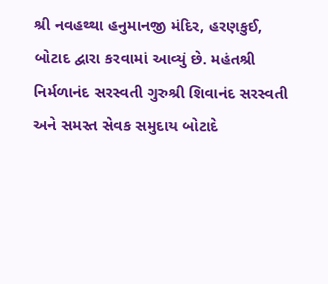શ્રી નવહથ્થા હનુમાનજી મંદિર, હરણકુઈ, બોટાદ દ્વારા કરવામાં આવ્યું છે. મહંતશ્રી નિર્મળાનંદ સરસ્વતી ગુરુશ્રી શિવાનંદ સરસ્વતી અને સમસ્ત સેવક સમુદાય બોટાદે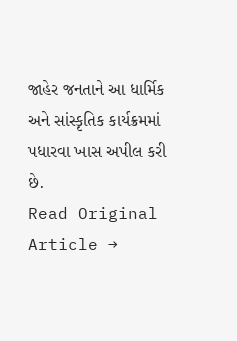જાહેર જનતાને આ ધાર્મિક અને સાંસ્કૃતિક કાર્યક્રમમાં પધારવા ખાસ અપીલ કરી છે.
Read Original Article →